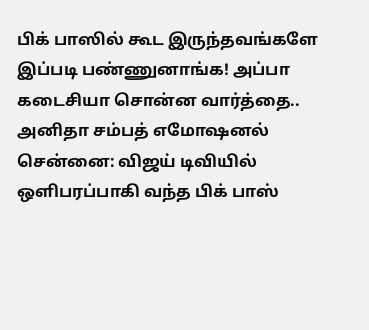பிக் பாஸில் கூட இருந்தவங்களே இப்படி பண்ணுனாங்க! அப்பா கடைசியா சொன்ன வார்த்தை.. அனிதா சம்பத் எமோஷனல்
சென்னை: விஜய் டிவியில் ஒளிபரப்பாகி வந்த பிக் பாஸ்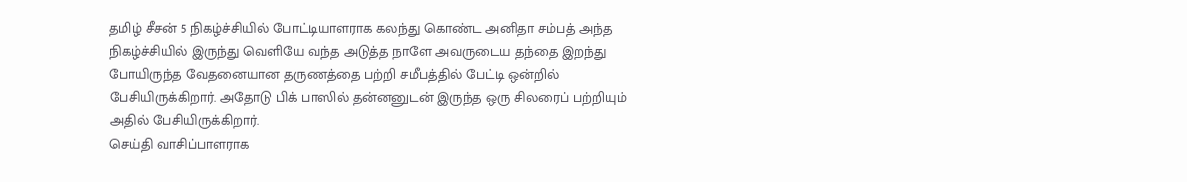தமிழ் சீசன் 5 நிகழ்ச்சியில் போட்டியாளராக கலந்து கொண்ட அனிதா சம்பத் அந்த நிகழ்ச்சியில் இருந்து வெளியே வந்த அடுத்த நாளே அவருடைய தந்தை இறந்து போயிருந்த வேதனையான தருணத்தை பற்றி சமீபத்தில் பேட்டி ஒன்றில் பேசியிருக்கிறார். அதோடு பிக் பாஸில் தன்னனுடன் இருந்த ஒரு சிலரைப் பற்றியும் அதில் பேசியிருக்கிறார்.
செய்தி வாசிப்பாளராக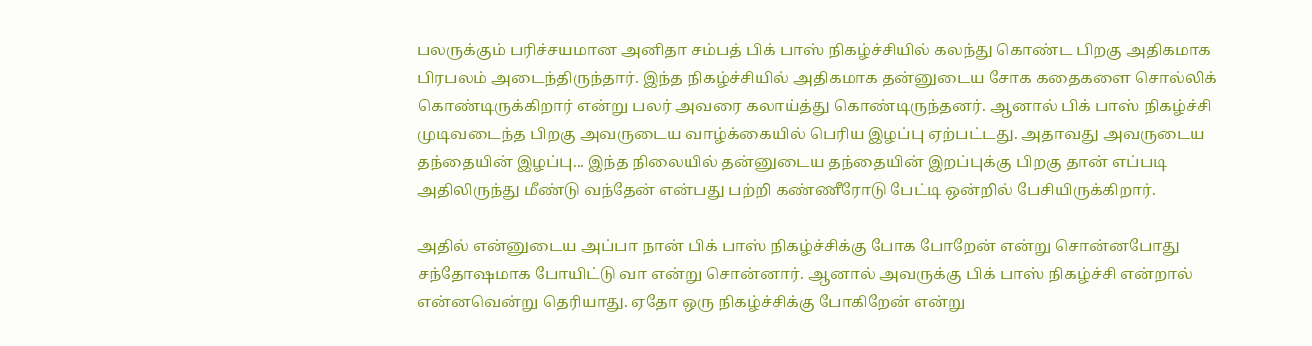பலருக்கும் பரிச்சயமான அனிதா சம்பத் பிக் பாஸ் நிகழ்ச்சியில் கலந்து கொண்ட பிறகு அதிகமாக பிரபலம் அடைந்திருந்தார். இந்த நிகழ்ச்சியில் அதிகமாக தன்னுடைய சோக கதைகளை சொல்லிக் கொண்டிருக்கிறார் என்று பலர் அவரை கலாய்த்து கொண்டிருந்தனர். ஆனால் பிக் பாஸ் நிகழ்ச்சி முடிவடைந்த பிறகு அவருடைய வாழ்க்கையில் பெரிய இழப்பு ஏற்பட்டது. அதாவது அவருடைய தந்தையின் இழப்பு... இந்த நிலையில் தன்னுடைய தந்தையின் இறப்புக்கு பிறகு தான் எப்படி அதிலிருந்து மீண்டு வந்தேன் என்பது பற்றி கண்ணீரோடு பேட்டி ஒன்றில் பேசியிருக்கிறார்.

அதில் என்னுடைய அப்பா நான் பிக் பாஸ் நிகழ்ச்சிக்கு போக போறேன் என்று சொன்னபோது சந்தோஷமாக போயிட்டு வா என்று சொன்னார். ஆனால் அவருக்கு பிக் பாஸ் நிகழ்ச்சி என்றால் என்னவென்று தெரியாது. ஏதோ ஒரு நிகழ்ச்சிக்கு போகிறேன் என்று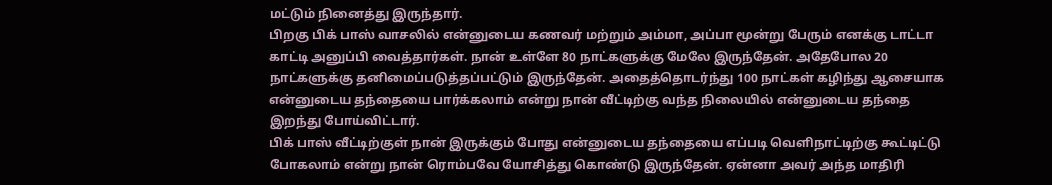மட்டும் நினைத்து இருந்தார்.
பிறகு பிக் பாஸ் வாசலில் என்னுடைய கணவர் மற்றும் அம்மா, அப்பா மூன்று பேரும் எனக்கு டாட்டா காட்டி அனுப்பி வைத்தார்கள். நான் உள்ளே 80 நாட்களுக்கு மேலே இருந்தேன். அதேபோல 20 நாட்களுக்கு தனிமைப்படுத்தப்பட்டும் இருந்தேன். அதைத்தொடர்ந்து 100 நாட்கள் கழிந்து ஆசையாக என்னுடைய தந்தையை பார்க்கலாம் என்று நான் வீட்டிற்கு வந்த நிலையில் என்னுடைய தந்தை இறந்து போய்விட்டார்.
பிக் பாஸ் வீட்டிற்குள் நான் இருக்கும் போது என்னுடைய தந்தையை எப்படி வெளிநாட்டிற்கு கூட்டிட்டு போகலாம் என்று நான் ரொம்பவே யோசித்து கொண்டு இருந்தேன். ஏன்னா அவர் அந்த மாதிரி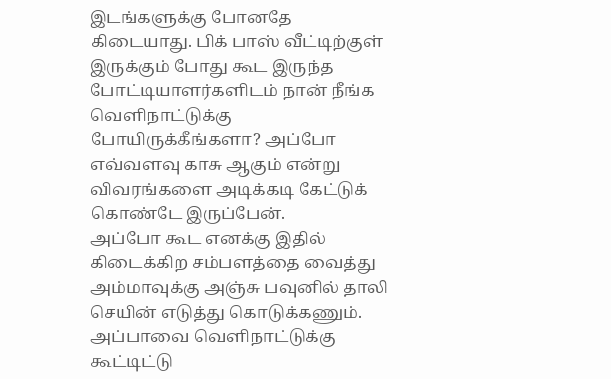இடங்களுக்கு போனதே கிடையாது. பிக் பாஸ் வீட்டிற்குள் இருக்கும் போது கூட இருந்த போட்டியாளர்களிடம் நான் நீங்க வெளிநாட்டுக்கு போயிருக்கீங்களா? அப்போ எவ்வளவு காசு ஆகும் என்று விவரங்களை அடிக்கடி கேட்டுக் கொண்டே இருப்பேன்.
அப்போ கூட எனக்கு இதில் கிடைக்கிற சம்பளத்தை வைத்து அம்மாவுக்கு அஞ்சு பவுனில் தாலி செயின் எடுத்து கொடுக்கணும். அப்பாவை வெளிநாட்டுக்கு கூட்டிட்டு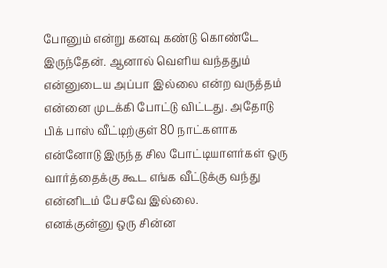போனும் என்று கனவு கண்டு கொண்டே இருந்தேன். ஆனால் வெளிய வந்ததும் என்னுடைய அப்பா இல்லை என்ற வருத்தம் என்னை முடக்கி போட்டு விட்டது. அதோடு பிக் பாஸ் வீட்டிற்குள் 80 நாட்களாக என்னோடு இருந்த சில போட்டியாளர்கள் ஒரு வார்த்தைக்கு கூட எங்க வீட்டுக்கு வந்து என்னிடம் பேசவே இல்லை.
எனக்குன்னு ஒரு சின்ன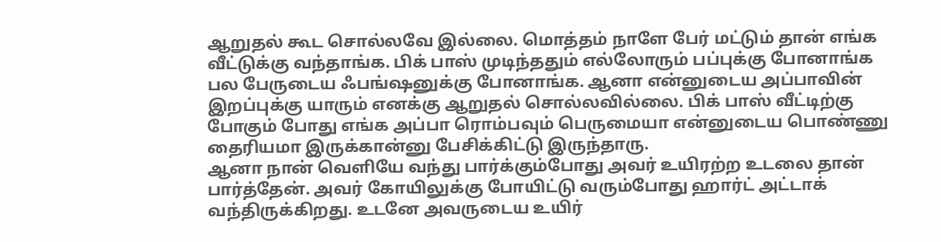ஆறுதல் கூட சொல்லவே இல்லை. மொத்தம் நாளே பேர் மட்டும் தான் எங்க வீட்டுக்கு வந்தாங்க. பிக் பாஸ் முடிந்ததும் எல்லோரும் பப்புக்கு போனாங்க பல பேருடைய ஃபங்ஷனுக்கு போனாங்க. ஆனா என்னுடைய அப்பாவின் இறப்புக்கு யாரும் எனக்கு ஆறுதல் சொல்லவில்லை. பிக் பாஸ் வீட்டிற்கு போகும் போது எங்க அப்பா ரொம்பவும் பெருமையா என்னுடைய பொண்ணு தைரியமா இருக்கான்னு பேசிக்கிட்டு இருந்தாரு.
ஆனா நான் வெளியே வந்து பார்க்கும்போது அவர் உயிரற்ற உடலை தான் பார்த்தேன். அவர் கோயிலுக்கு போயிட்டு வரும்போது ஹார்ட் அட்டாக் வந்திருக்கிறது. உடனே அவருடைய உயிர்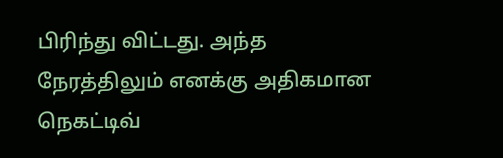பிரிந்து விட்டது. அந்த நேரத்திலும் எனக்கு அதிகமான நெகட்டிவ்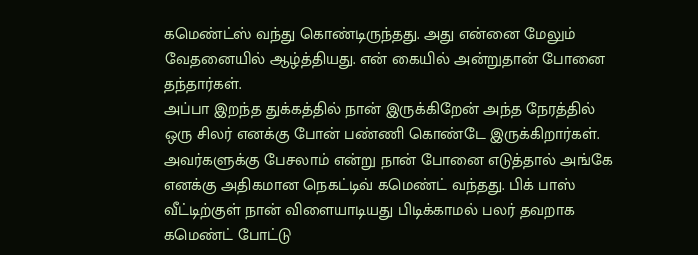கமெண்ட்ஸ் வந்து கொண்டிருந்தது. அது என்னை மேலும் வேதனையில் ஆழ்த்தியது. என் கையில் அன்றுதான் போனை தந்தார்கள்.
அப்பா இறந்த துக்கத்தில் நான் இருக்கிறேன் அந்த நேரத்தில் ஒரு சிலர் எனக்கு போன் பண்ணி கொண்டே இருக்கிறார்கள். அவர்களுக்கு பேசலாம் என்று நான் போனை எடுத்தால் அங்கே எனக்கு அதிகமான நெகட்டிவ் கமெண்ட் வந்தது. பிக் பாஸ் வீட்டிற்குள் நான் விளையாடியது பிடிக்காமல் பலர் தவறாக கமெண்ட் போட்டு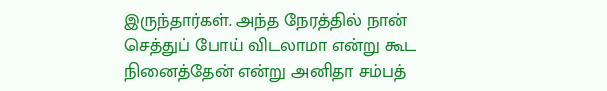இருந்தார்கள். அந்த நேரத்தில் நான் செத்துப் போய் விடலாமா என்று கூட நினைத்தேன் என்று அனிதா சம்பத்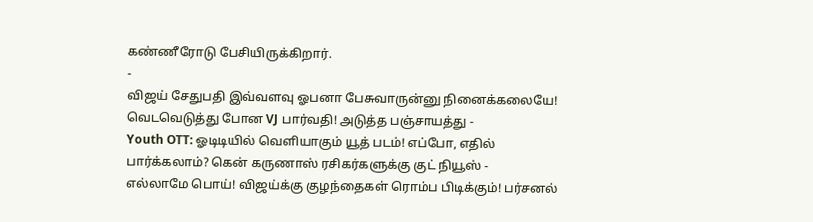கண்ணீரோடு பேசியிருக்கிறார்.
-
விஜய் சேதுபதி இவ்வளவு ஓபனா பேசுவாருன்னு நினைக்கலையே! வெடவெடுத்து போன VJ பார்வதி! அடுத்த பஞ்சாயத்து -
Youth OTT: ஓடிடியில் வெளியாகும் யூத் படம்! எப்போ, எதில் பார்க்கலாம்? கென் கருணாஸ் ரசிகர்களுக்கு குட் நியூஸ் -
எல்லாமே பொய்! விஜய்க்கு குழந்தைகள் ரொம்ப பிடிக்கும்! பர்சனல்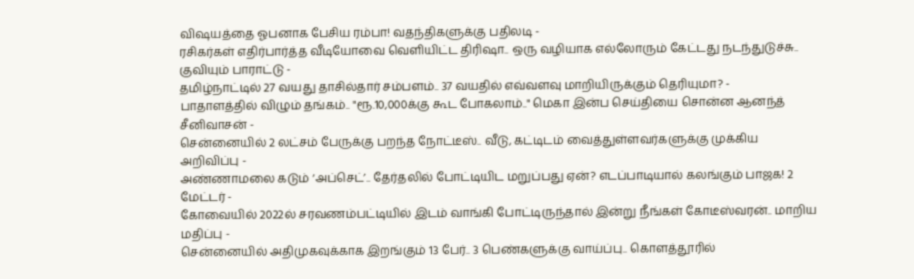விஷயத்தை ஓபனாக பேசிய ரம்பா! வதந்திகளுக்கு பதிலடி -
ரசிகர்கள் எதிர்பார்த்த வீடியோவை வெளியிட்ட திரிஷா.. ஒரு வழியாக எல்லோரும் கேட்டது நடந்துடுச்சு.. குவியும் பாராட்டு -
தமிழ்நாட்டில் 27 வயது தாசில்தார் சம்பளம்.. 37 வயதில் எவ்வளவு மாறியிருக்கும் தெரியுமா? -
பாதாளத்தில் விழும் தங்கம்.. "ரூ.10,000க்கு கூட போகலாம்.." மெகா இன்ப செய்தியை சொன்ன ஆனந்த் சீனிவாசன் -
சென்னையில் 2 லட்சம் பேருக்கு பறந்த நோட்டீஸ்.. வீடு, கட்டிடம் வைத்துள்ளவர்களுக்கு முக்கிய அறிவிப்பு -
அண்ணாமலை கடும் ‘அப்செட்’.. தேர்தலில் போட்டியிட மறுப்பது ஏன்? எடப்பாடியால் கலங்கும் பாஜக! 2 மேட்டர் -
கோவையில் 2022ல் சரவணம்பட்டியில் இடம் வாங்கி போட்டிருந்தால் இன்று நீங்கள் கோடீஸ்வரன்.. மாறிய மதிப்பு -
சென்னையில் அதிமுகவுக்காக இறங்கும் 13 பேர்.. 3 பெண்களுக்கு வாய்ப்பு.. கொளத்தூரில்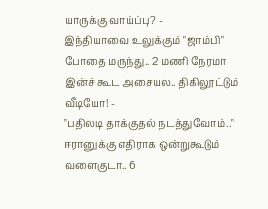யாருக்கு வாய்ப்பு? -
இந்தியாவை உலுக்கும் "ஜாம்பி" போதை மருந்து.. 2 மணி நேரமா இன்ச் கூட அசையல.. திகிலூட்டும் வீடியோ! -
"பதிலடி தாக்குதல் நடத்துவோம்.." ஈரானுக்கு எதிராக ஒன்றுகூடும் வளைகுடா.. 6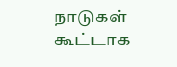நாடுகள் கூட்டாக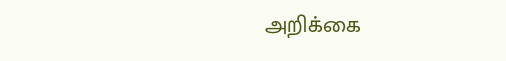அறிக்கை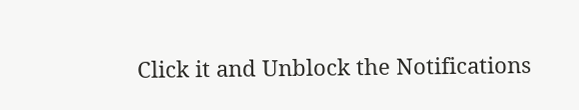Click it and Unblock the Notifications